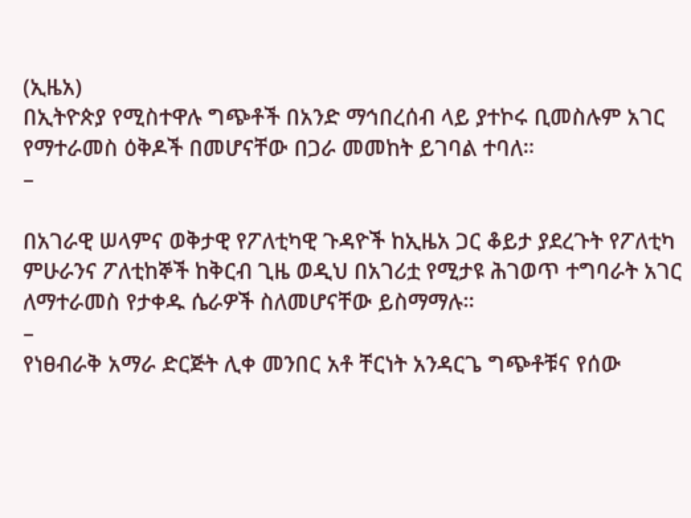(ኢዜአ)
በኢትዮጵያ የሚስተዋሉ ግጭቶች በአንድ ማኅበረሰብ ላይ ያተኮሩ ቢመስሉም አገር የማተራመስ ዕቅዶች በመሆናቸው በጋራ መመከት ይገባል ተባለ።
–

በአገራዊ ሠላምና ወቅታዊ የፖለቲካዊ ጉዳዮች ከኢዜአ ጋር ቆይታ ያደረጉት የፖለቲካ ምሁራንና ፖለቲከኞች ከቅርብ ጊዜ ወዲህ በአገሪቷ የሚታዩ ሕገወጥ ተግባራት አገር ለማተራመስ የታቀዱ ሴራዎች ስለመሆናቸው ይስማማሉ።
–
የነፀብራቅ አማራ ድርጅት ሊቀ መንበር አቶ ቸርነት አንዳርጌ ግጭቶቹና የሰው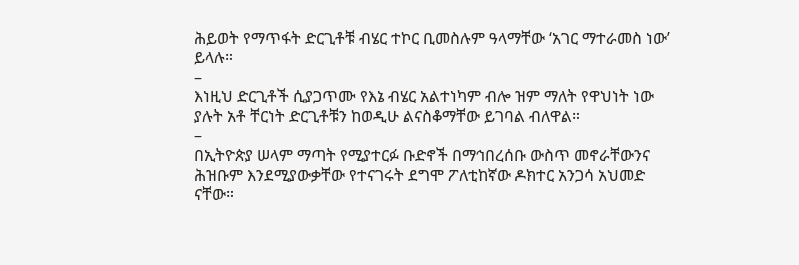ሕይወት የማጥፋት ድርጊቶቹ ብሄር ተኮር ቢመስሉም ዓላማቸው ‘አገር ማተራመስ ነው’ ይላሉ።
–
እነዚህ ድርጊቶች ሲያጋጥሙ የእኔ ብሄር አልተነካም ብሎ ዝም ማለት የዋህነት ነው ያሉት አቶ ቸርነት ድርጊቶቹን ከወዲሁ ልናስቆማቸው ይገባል ብለዋል።
–
በኢትዮጵያ ሠላም ማጣት የሚያተርፉ ቡድኖች በማኅበረሰቡ ውስጥ መኖራቸውንና ሕዝቡም እንደሚያውቃቸው የተናገሩት ደግሞ ፖለቲከኛው ዶክተር አንጋሳ አህመድ ናቸው።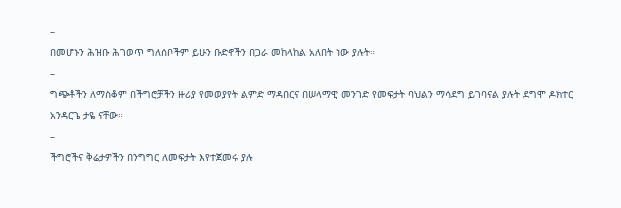–
በመሆኑን ሕዝቡ ሕገወጥ ግለሰቦችም ይሁን ቡድኖችን በጋራ መከላከል አለበት ነው ያሉት።
–
ግጭቶችን ለማስቆም በችግሮቻችን ዙሪያ የመወያየት ልምድ ማዳበርና በሠላማዊ መንገድ የመፍታት ባህልን ማሳደግ ይገባናል ያሉት ደግሞ ዶክተር አንዳርጌ ታዬ ናቸው።
–
ችግሮችና ቅሬታዎችን በንግግር ለመፍታት እየተጀመሩ ያሉ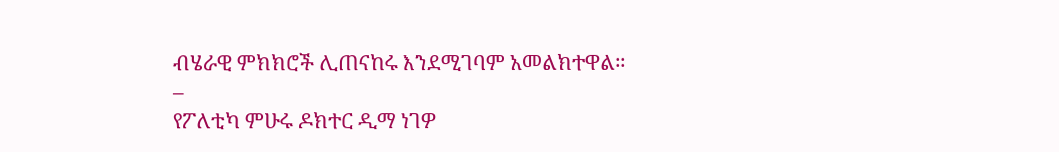ብሄራዊ ምክክሮች ሊጠናከሩ እንደሚገባም አመልክተዋል።
–
የፖለቲካ ምሁሩ ዶክተር ዲማ ነገዎ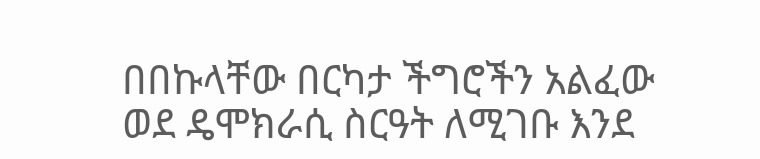በበኩላቸው በርካታ ችግሮችን አልፈው ወደ ዴሞክራሲ ስርዓት ለሚገቡ እንደ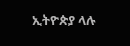ኢትዮጵያ ላሉ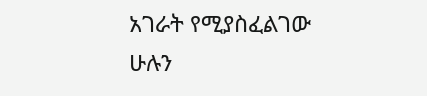አገራት የሚያስፈልገው ሁሉን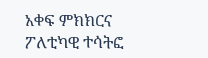አቀፍ ምክክርና ፖለቲካዊ ተሳትፎ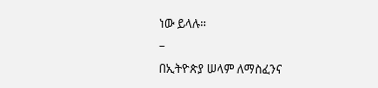ነው ይላሉ።
–
በኢትዮጵያ ሠላም ለማስፈንና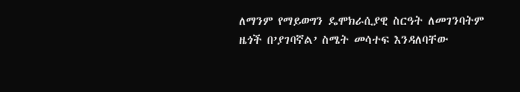ለማንም የማይወግን ዴሞክራሲያዊ ስርዓት ለመገንባትም ዜጎች በ’ያገባኛል’ ስሜት መሳተፍ እንዳለባቸው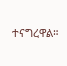ተናግረዋል።